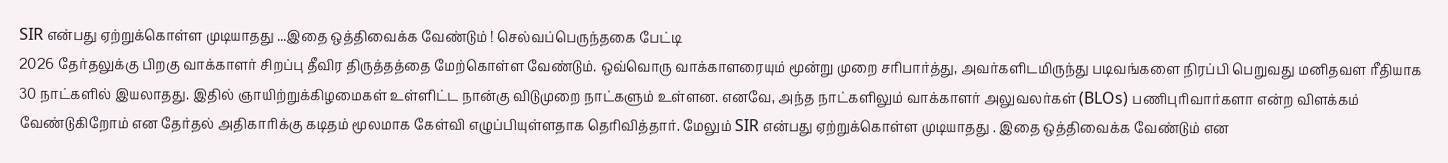SIR என்பது ஏற்றுக்கொள்ள முடியாதது ...இதை ஒத்திவைக்க வேண்டும் ! செல்வப்பெருந்தகை பேட்டி
2026 தேர்தலுக்கு பிறகு வாக்காளர் சிறப்பு தீவிர திருத்தத்தை மேற்கொள்ள வேண்டும். ஒவ்வொரு வாக்காளரையும் மூன்று முறை சரிபார்த்து, அவர்களிடமிருந்து படிவங்களை நிரப்பி பெறுவது மனிதவள ரீதியாக 30 நாட்களில் இயலாதது. இதில் ஞாயிற்றுக்கிழமைகள் உள்ளிட்ட நான்கு விடுமுறை நாட்களும் உள்ளன. எனவே, அந்த நாட்களிலும் வாக்காளர் அலுவலர்கள் (BLOs) பணிபுரிவார்களா என்ற விளக்கம் வேண்டுகிறோம் என தேர்தல் அதிகாரிக்கு கடிதம் மூலமாக கேள்வி எழுப்பியுள்ளதாக தெரிவித்தார். மேலும் SIR என்பது ஏற்றுக்கொள்ள முடியாதது . இதை ஒத்திவைக்க வேண்டும் என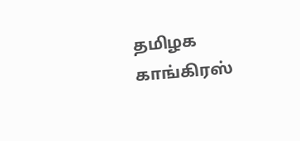தமிழக காங்கிரஸ்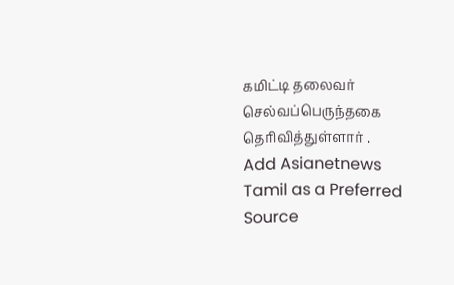கமிட்டி தலைவர் செல்வப்பெருந்தகை தெரிவித்துள்ளார் .
Add Asianetnews Tamil as a Preferred Source